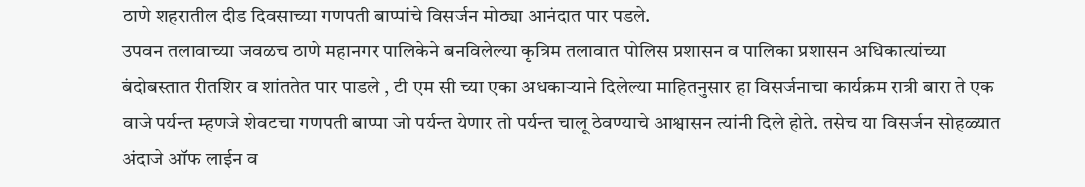ठाणे शहरातील दीड दिवसाच्या गणपती बाप्पांचे विसर्जन मोठ्या आनंदात पार पडले.
उपवन तलावाच्या जवळच ठाणे महानगर पालिकेने बनविलेल्या कृत्रिम तलावात पोलिस प्रशासन व पालिका प्रशासन अधिकात्यांच्या बंदोबस्तात रीतशिर व शांततेत पार पाडले , टी एम सी च्या एका अधकाऱ्याने दिलेल्या माहितनुसार हा विसर्जनाचा कार्यक्रम रात्री बारा ते एक वाजे पर्यन्त म्हणजे शेवटचा गणपती बाप्पा जो पर्यन्त येणार तो पर्यन्त चालू ठेवण्याचे आश्वासन त्यांनी दिले होते. तसेच या विसर्जन सोहळ्यात अंदाजे ऑफ लाईन व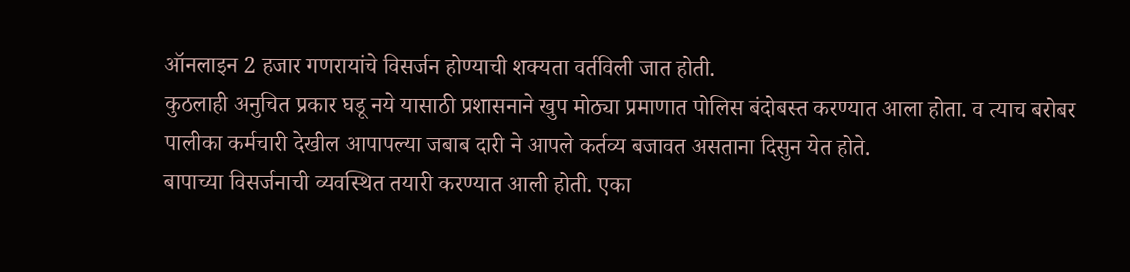ऑनलाइन 2 हजार गणरायांचे विसर्जन होण्याची शक्यता वर्तविली जात होती.
कुठलाही अनुचित प्रकार घडू नये यासाठी प्रशासनाने खुप मोठ्या प्रमाणात पोलिस बंदोबस्त करण्यात आला होता. व त्याच बरोबर पालीका कर्मचारी देखील आपापल्या जबाब दारी ने आपले कर्तव्य बजावत असताना दिसुन येत होते.
बापाच्या विसर्जनाची व्यवस्थित तयारी करण्यात आली होती. एका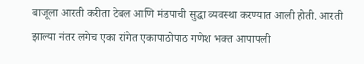बाजूला आरती करीता टेबल आणि मंडपाची सुद्धा व्यवस्था करण्यात आली होती. आरती झाल्या नंतर लगेच एका रांगेत एकापाठोपाठ गणेश भक्त आपापली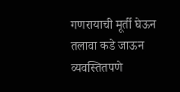गणरायाची मूर्ती घेऊन तलावा कडे जाऊन व्यवस्तितपणे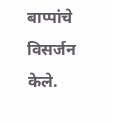बाप्पांचे विसर्जन केले.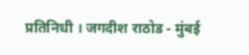प्रतिनिधी । जगदीश राठोड - मुंबई